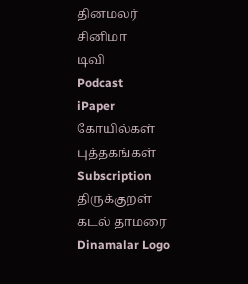தினமலர்
சினிமா
டிவி
Podcast
iPaper
கோயில்கள்
புத்தகங்கள்
Subscription
திருக்குறள்
கடல் தாமரை
Dinamalar Logo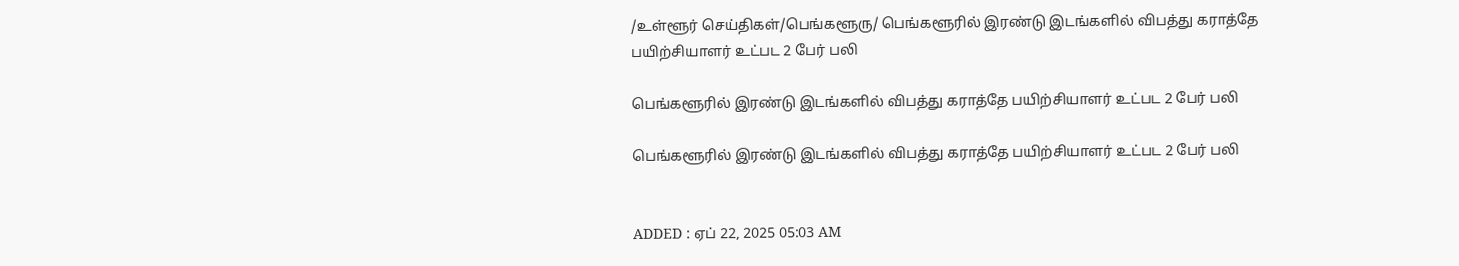/உள்ளூர் செய்திகள்/பெங்களூரு/ பெங்களூரில் இரண்டு இடங்களில் விபத்து கராத்தே பயிற்சியாளர் உட்பட 2 பேர் பலி

பெங்களூரில் இரண்டு இடங்களில் விபத்து கராத்தே பயிற்சியாளர் உட்பட 2 பேர் பலி

பெங்களூரில் இரண்டு இடங்களில் விபத்து கராத்தே பயிற்சியாளர் உட்பட 2 பேர் பலி


ADDED : ஏப் 22, 2025 05:03 AM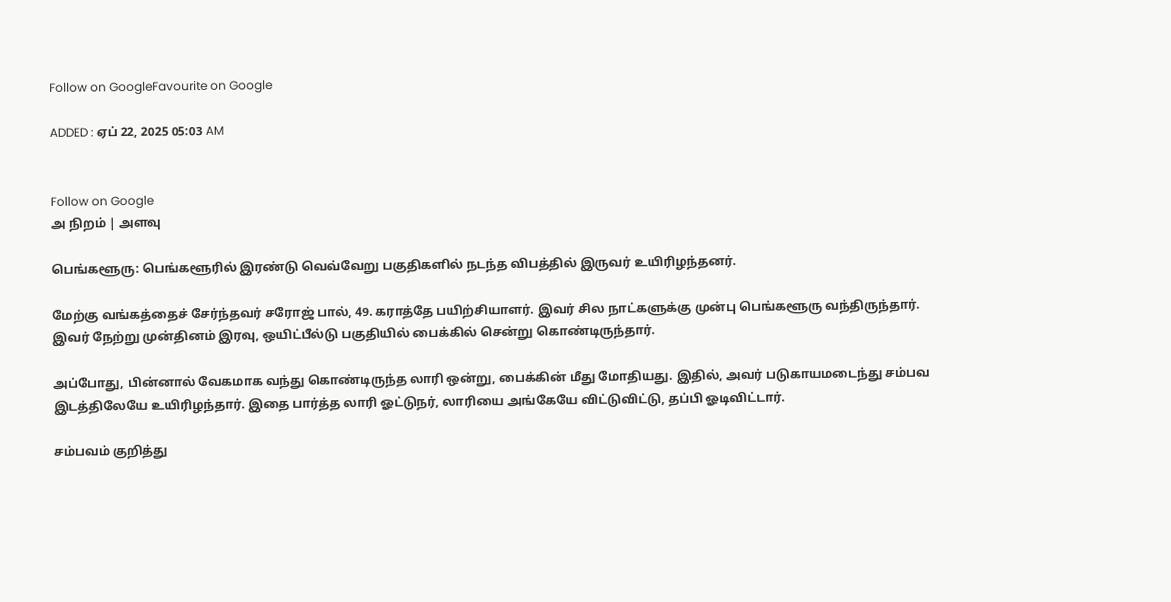Follow on GoogleFavourite on Google

ADDED : ஏப் 22, 2025 05:03 AM


Follow on Google
அ நிறம் | அளவு

பெங்களூரு: பெங்களூரில் இரண்டு வெவ்வேறு பகுதிகளில் நடந்த விபத்தில் இருவர் உயிரிழந்தனர்.

மேற்கு வங்கத்தைச் சேர்ந்தவர் சரோஜ் பால், 49. கராத்தே பயிற்சியாளர். இவர் சில நாட்களுக்கு முன்பு பெங்களூரு வந்திருந்தார். இவர் நேற்று முன்தினம் இரவு, ஒயிட்பீல்டு பகுதியில் பைக்கில் சென்று கொண்டிருந்தார்.

அப்போது, பின்னால் வேகமாக வந்து கொண்டிருந்த லாரி ஒன்று, பைக்கின் மீது மோதியது. இதில், அவர் படுகாயமடைந்து சம்பவ இடத்திலேயே உயிரிழந்தார். இதை பார்த்த லாரி ஓட்டுநர், லாரியை அங்கேயே விட்டுவிட்டு, தப்பி ஓடிவிட்டார்.

சம்பவம் குறித்து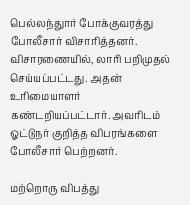பெல்லந்துார் போக்குவரத்து போலீசார் விசாரித்தனர். விசாரணையில், லாரி பறிமுதல் செய்யப்பட்டது. அதன் உரிமையாளர் கண்டறியப்பட்டார். அவரிடம் ஓட்டுநர் குறித்த விபரங்களை போலீசார் பெற்றனர்.

மற்றொரு விபத்து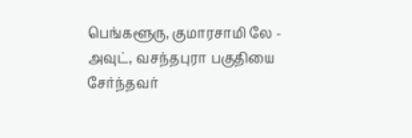பெங்களூரு, குமாரசாமி லே - அவுட், வசந்தபுரா பகுதியை சேர்ந்தவர்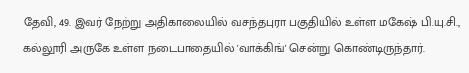தேவி, 49. இவர் நேற்று அதிகாலையில் வசந்தபுரா பகுதியில் உள்ள மகேஷ் பி.யு.சி., கல்லூரி அருகே உள்ள நடைபாதையில் 'வாக்கிங்' சென்று கொண்டிருந்தார்.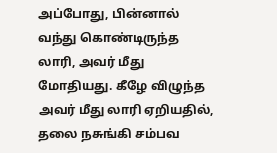அப்போது, பின்னால் வந்து கொண்டிருந்த லாரி, அவர் மீது மோதியது. கீழே விழுந்த அவர் மீது லாரி ஏறியதில், தலை நசுங்கி சம்பவ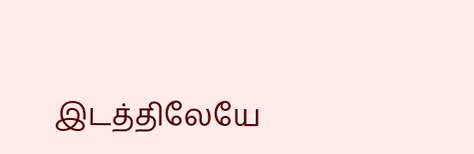இடத்திலேயே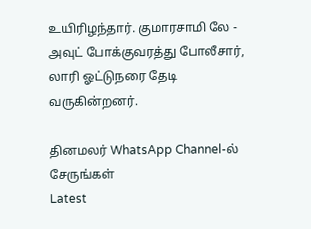உயிரிழந்தார். குமாரசாமி லே - அவுட் போக்குவரத்து போலீசார், லாரி ஓட்டுநரை தேடி வருகின்றனர்.

தினமலர் WhatsApp Channel-ல் சேருங்கள்
Latest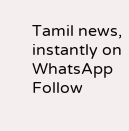Tamil news, instantly on WhatsApp
Follow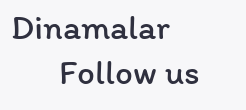Dinamalar
      Follow us